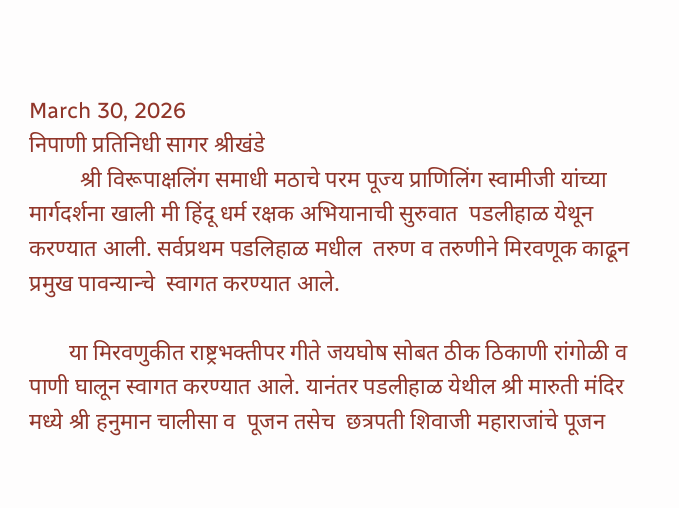March 30, 2026
निपाणी प्रतिनिधी सागर श्रीखंडे
         श्री विरूपाक्षलिंग समाधी मठाचे परम पूज्य प्राणिलिंग स्वामीजी यांच्या मार्गदर्शना खाली मी हिंदू धर्म रक्षक अभियानाची सुरुवात  पडलीहाळ येथून करण्यात आली. सर्वप्रथम पडलिहाळ मधील  तरुण व तरुणीने मिरवणूक काढून प्रमुख पावन्यान्चे  स्वागत करण्यात आले.

       या मिरवणुकीत राष्ट्रभक्तीपर गीते जयघोष सोबत ठीक ठिकाणी रांगोळी व पाणी घालून स्वागत करण्यात आले. यानंतर पडलीहाळ येथील श्री मारुती मंदिर मध्ये श्री हनुमान चालीसा व  पूजन तसेच  छत्रपती शिवाजी महाराजांचे पूजन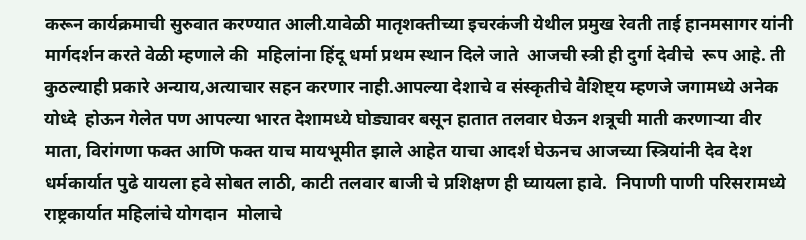करून कार्यक्रमाची सुरुवात करण्यात आली.यावेळी मातृशक्तीच्या इचरकंजी येथील प्रमुख रेवती ताई हानमसागर यांनी मार्गदर्शन करते वेळी म्हणाले की  महिलांना हिंदू धर्मा प्रथम स्थान दिले जाते  आजची स्त्री ही दुर्गा देवीचे  रूप आहे. ती कुठल्याही प्रकारे अन्याय,अत्याचार सहन करणार नाही.आपल्या देशाचे व संस्कृतीचे वैशिष्ट्य म्हणजे जगामध्ये अनेक योध्दे  होऊन गेलेत पण आपल्या भारत देशामध्ये घोड्यावर बसून हातात तलवार घेऊन शत्रूची माती करणाऱ्या वीर माता, विरांगणा फक्त आणि फक्त याच मायभूमीत झाले आहेत याचा आदर्श घेऊनच आजच्या स्त्रियांनी देव देश धर्मकार्यात पुढे यायला हवे सोबत लाठी, काटी तलवार बाजी चे प्रशिक्षण ही घ्यायला हावे.  निपाणी पाणी परिसरामध्ये राष्ट्रकार्यात महिलांचे योगदान  मोलाचे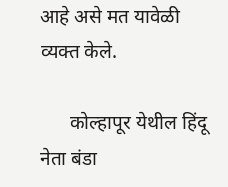आहे असे मत यावेळी व्यक्त केले.

      कोल्हापूर येथील हिंदू नेता बंडा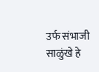उर्फ संभाजी साळुंखे हे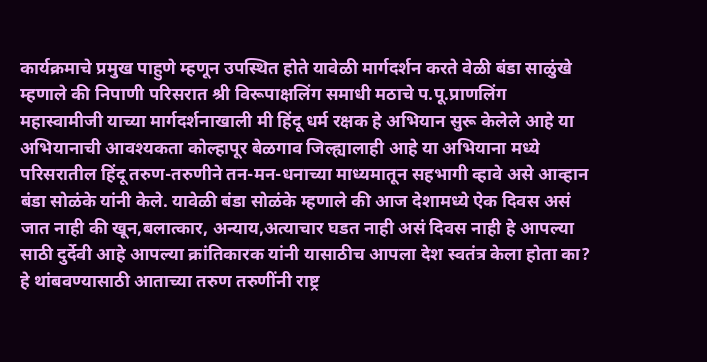कार्यक्रमाचे प्रमुख पाहुणे म्हणून उपस्थित होते यावेळी मार्गदर्शन करते वेळी बंडा साळुंखे म्हणाले की निपाणी परिसरात श्री विरूपाक्षलिंग समाधी मठाचे प.पू.प्राणलिंग महास्वामीजी याच्या मार्गदर्शनाखाली मी हिंदू धर्म रक्षक हे अभियान सुरू केलेले आहे या अभियानाची आवश्यकता कोल्हापूर बेळगाव जिल्ह्यालाही आहे या अभियाना मध्ये परिसरातील हिंदू तरुण-तरुणीने तन-मन-धनाच्या माध्यमातून सहभागी व्हावे असे आव्हान बंडा सोळंके यांनी केले. यावेळी बंडा सोळंके म्हणाले की आज देशामध्ये ऐक दिवस असं जात नाही की खून,बलात्कार, अन्याय,अत्याचार घडत नाही असं दिवस नाही हे आपल्या साठी दुर्देवी आहे आपल्या क्रांतिकारक यांनी यासाठीच आपला देश स्वतंत्र केला होता का? हे थांबवण्यासाठी आताच्या तरुण तरुणींनी राष्ट्र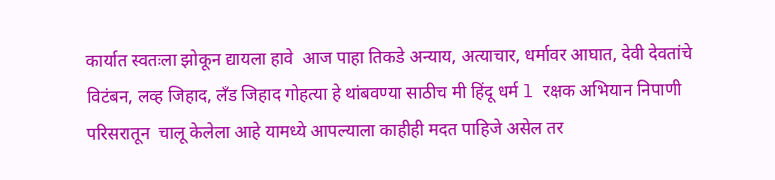कार्यात स्वतःला झोकून द्यायला हावे  आज पाहा तिकडे अन्याय, अत्याचार, धर्मावर आघात, देवी देवतांचे विटंबन, लव्ह जिहाद, लँड जिहाद गोहत्या हे थांबवण्या साठीच मी हिंदू धर्म l रक्षक अभियान निपाणी परिसरातून  चालू केलेला आहे यामध्ये आपल्याला काहीही मदत पाहिजे असेल तर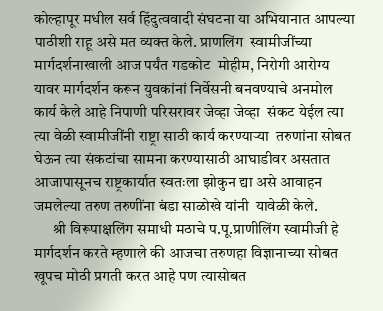कोल्हापूर मधील सर्व हिंदुत्ववादी संघटना या अभियानात आपल्या पाठीशी राहू असे मत व्यक्त केले. प्राणलिंग  स्वामीजींच्या मार्गदर्शनाखाली आज पर्यंत गडकोट  मोहीम, निरोगी आरोग्य  यावर मार्गदर्शन करून युवकांनां निर्वेसनी बनवण्याचे अनमोल कार्य केले आहे निपाणी परिसरावर जेव्हा जेव्हा  संकट येईल त्या त्या वेळी स्वामीजींनी राष्ट्रा साठी कार्य करण्याऱ्या  तरुणांना सोबत घेऊन त्या संकटांचा सामना करण्यासाठी आघाडीवर असतात आजापासूनच राष्ट्रकार्यात स्वतःला झोकुन द्या असे आवाहन जमलेल्या तरुण तरुणींना बंडा साळोखे यांनी  यावेळी केले.
      श्री विरूपाक्षलिंग समाधी मठाचे प.पू.प्राणीलिंग स्वामीजी हे मार्गदर्शन करते म्हणाले की आजचा तरुणहा विज्ञानाच्या सोबत खूपच मोठी प्रगती करत आहे पण त्यासोबत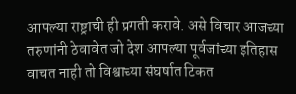आपल्या राष्ट्राची ही प्रगती करावे. असे विचार आजच्या तरुणांनी ठेवावेत जो देश आपल्या पूर्वजांच्या इतिहास वाचत नाही तो विश्वाच्या संघर्षात टिकत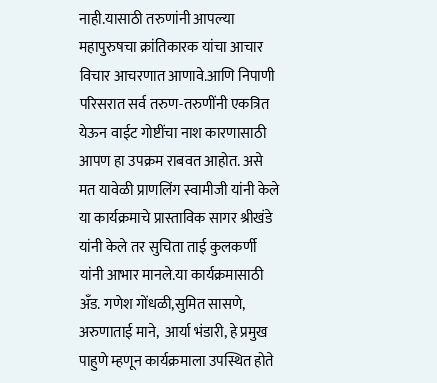नाही.यासाठी तरुणांनी आपल्या महापुरुषचा क्रांतिकारक यांचा आचार विचार आचरणात आणावे.आणि निपाणी परिसरात सर्व तरुण-तरुणींनी एकत्रित येऊन वाईट गोष्टींचा नाश कारणासाठी आपण हा उपक्रम राबवत आहोत. असे मत यावेळी प्राणलिंग स्वामीजी यांनी केले  या कार्यक्रमाचे प्रास्ताविक सागर श्रीखंडे यांनी केले तर सुचिता ताई कुलकर्णी यांनी आभार मानले.या कार्यक्रमासाठी अँड. गणेश गोंधळी,सुमित सासणे, अरुणाताई माने,  आर्या भंडारी, हे प्रमुख पाहुणे म्हणून कार्यक्रमाला उपस्थित होते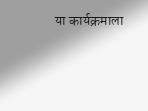या कार्यक्रमाला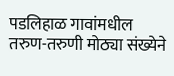पडलिहाळ गावांमधील तरुण-तरुणी मोठ्या संख्येने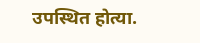उपस्थित होत्या.